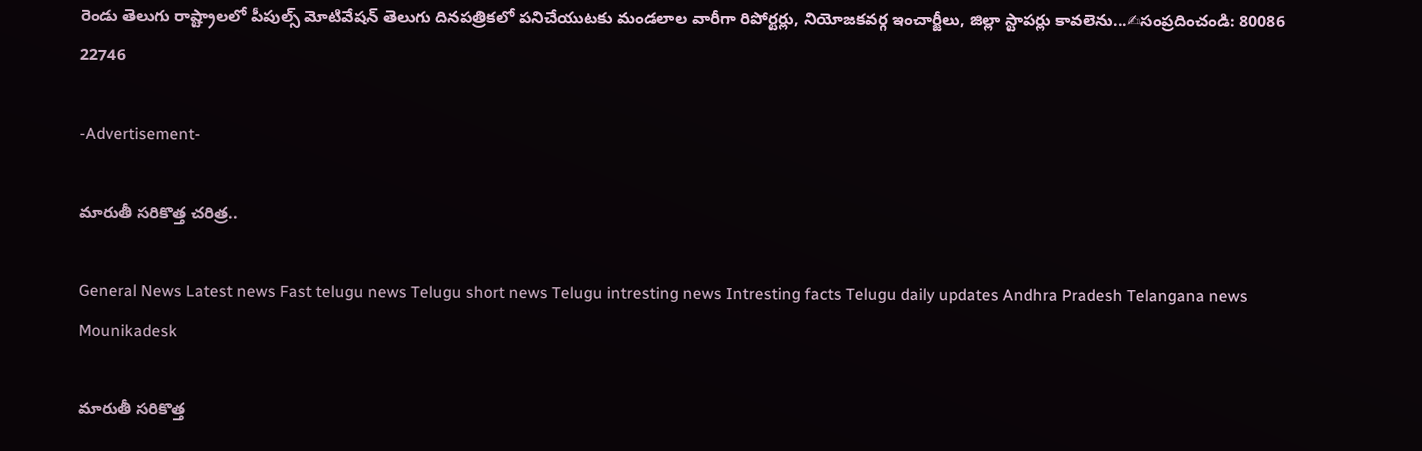రెండు తెలుగు రాష్ట్రాలలో పీపుల్స్ మోటివేషన్ తెలుగు దినపత్రికలో పనిచేయుటకు మండలాల వారీగా రిపోర్టర్లు, నియోజకవర్గ ఇంచార్జీలు, జిల్లా స్టాపర్లు కావలెను...✍సంప్రదించండి: 80086 22746

-Advertisement-

మారుతీ సరికొత్త చరిత్ర..

General News Latest news Fast telugu news Telugu short news Telugu intresting news Intresting facts Telugu daily updates Andhra Pradesh Telangana news
Mounikadesk

మారుతీ సరికొత్త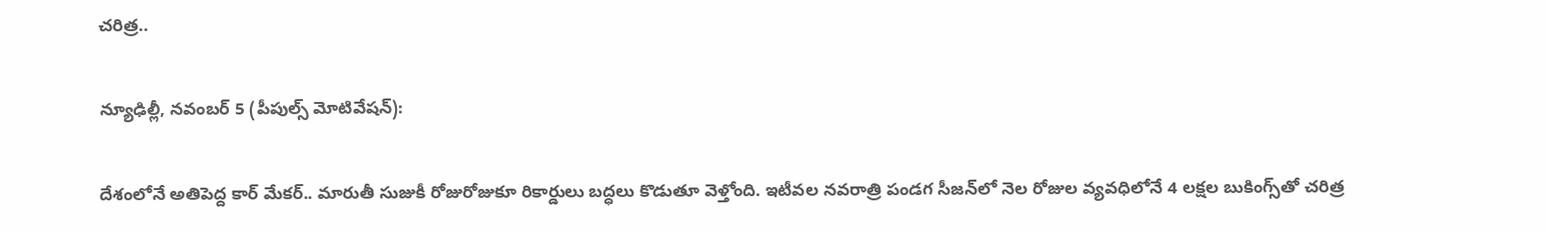చరిత్ర..

న్యూఢిల్లీ, నవంబర్‌ 5 (పీపుల్స్ మోటివేషన్):

దేశంలోనే అతిపెద్ద కార్ మేకర్.. మారుతీ సుజుకీ రోజురోజుకూ రికార్డులు బద్ధలు కొడుతూ వెళ్తోంది. ఇటీవల నవరాత్రి పండగ సీజన్‌లో నెల రోజుల వ్యవధిలోనే 4 లక్షల బుకింగ్స్‌తో చరిత్ర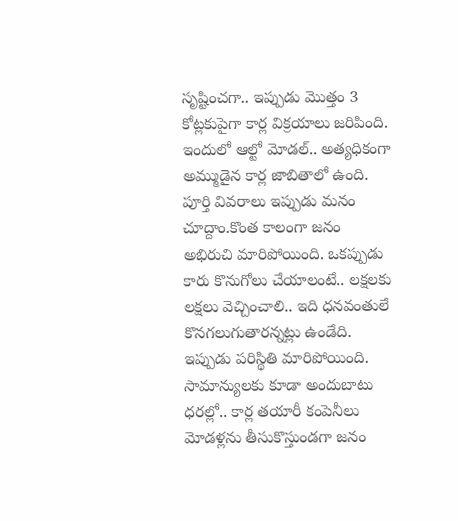సృష్టించగా.. ఇప్పుడు మొత్తం 3 కోట్లకుపైగా కార్ల విక్రయాలు జరిపింది. ఇందులో ఆల్టో మోడల్.. అత్యధికంగా అమ్ముడైన కార్ల జాబితాలో ఉంది. పూర్తి వివరాలు ఇప్పుడు మనం చూద్దాం.కొంత కాలంగా జనం అభిరుచి మారిపోయింది. ఒకప్పుడు కారు కొనుగోలు చేయాలంటే.. లక్షలకు లక్షలు వెచ్చించాలి.. ఇది ధనవంతులే కొనగలుగుతారన్నట్లు ఉండేది. ఇప్పుడు పరిస్థితి మారిపోయింది. సామాన్యులకు కూడా అందుబాటు ధరల్లో.. కార్ల తయారీ కంపెనీలు మోడళ్లను తీసుకొస్తుండగా జనం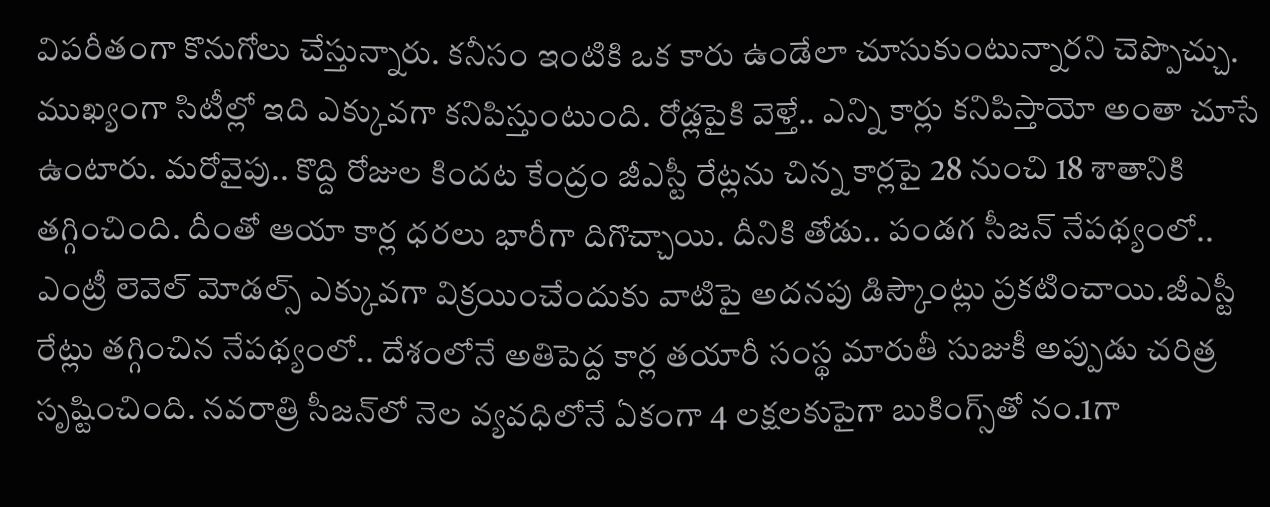విపరీతంగా కొనుగోలు చేస్తున్నారు. కనీసం ఇంటికి ఒక కారు ఉండేలా చూసుకుంటున్నారని చెప్పొచ్చు. ముఖ్యంగా సిటీల్లో ఇది ఎక్కువగా కనిపిస్తుంటుంది. రోడ్లపైకి వెళ్తే.. ఎన్ని కార్లు కనిపిస్తాయో అంతా చూసే ఉంటారు. మరోవైపు.. కొద్ది రోజుల కిందట కేంద్రం జీఎస్టీ రేట్లను చిన్న కార్లపై 28 నుంచి 18 శాతానికి తగ్గించింది. దీంతో ఆయా కార్ల ధరలు భారీగా దిగొచ్చాయి. దీనికి తోడు.. పండగ సీజన్ నేపథ్యంలో.. ఎంట్రీ లెవెల్ మోడల్స్ ఎక్కువగా విక్రయించేందుకు వాటిపై అదనపు డిస్కౌంట్లు ప్రకటించాయి.జీఎస్టీ రేట్లు తగ్గించిన నేపథ్యంలో.. దేశంలోనే అతిపెద్ద కార్ల తయారీ సంస్థ మారుతీ సుజుకీ అప్పుడు చరిత్ర సృష్టించింది. నవరాత్రి సీజన్‌లో నెల వ్యవధిలోనే ఏకంగా 4 లక్షలకుపైగా బుకింగ్స్‌తో నం.1గా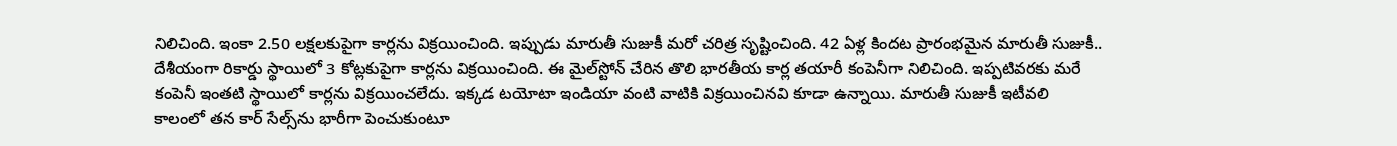నిలిచింది. ఇంకా 2.50 లక్షలకుపైగా కార్లను విక్రయించింది. ఇప్పుడు మారుతీ సుజుకీ మరో చరిత్ర సృష్టించింది. 42 ఏళ్ల కిందట ప్రారంభమైన మారుతీ సుజుకీ.. దేశీయంగా రికార్డు స్థాయిలో 3 కోట్లకుపైగా కార్లను విక్రయించింది. ఈ మైల్‌స్టోన్ చేరిన తొలి భారతీయ కార్ల తయారీ కంపెనీగా నిలిచింది. ఇప్పటివరకు మరే కంపెనీ ఇంతటి స్థాయిలో కార్లను విక్రయించలేదు. ఇక్కడ టయోటా ఇండియా వంటి వాటికి విక్రయించినవి కూడా ఉన్నాయి. మారుతీ సుజుకీ ఇటీవలి కాలంలో తన కార్ సేల్స్‌ను భారీగా పెంచుకుంటూ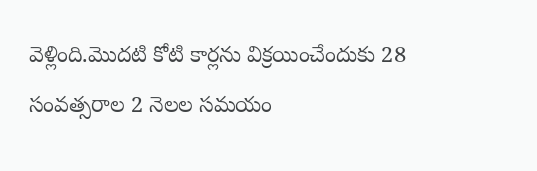వెళ్లింది.మొదటి కోటి కార్లను విక్రయించేందుకు 28 సంవత్సరాల 2 నెలల సమయం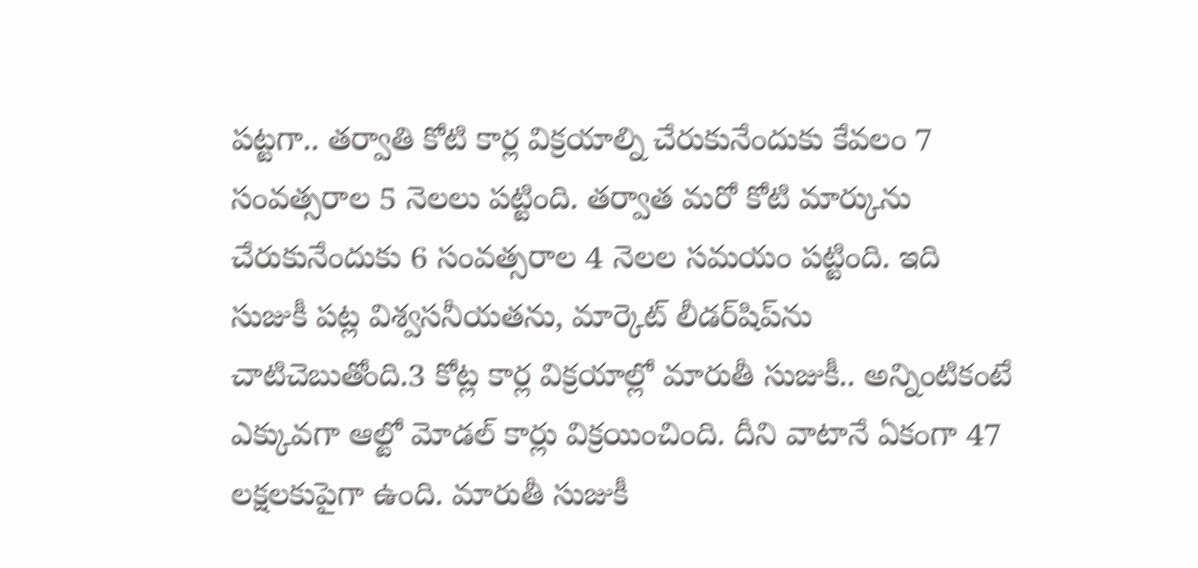పట్టగా.. తర్వాతి కోటి కార్ల విక్రయాల్ని చేరుకునేందుకు కేవలం 7 సంవత్సరాల 5 నెలలు పట్టింది. తర్వాత మరో కోటి మార్కును చేరుకునేందుకు 6 సంవత్సరాల 4 నెలల సమయం పట్టింది. ఇది సుజుకీ పట్ల విశ్వసనీయతను, మార్కెట్ లీడర్‌షిప్‌ను చాటిచెబుతోంది.3 కోట్ల కార్ల విక్రయాల్లో మారుతీ సుజుకీ.. అన్నింటికంటే ఎక్కువగా ఆల్టో మోడల్ కార్లు విక్రయించింది. దీని వాటానే ఏకంగా 47 లక్షలకుపైగా ఉంది. మారుతీ సుజుకీ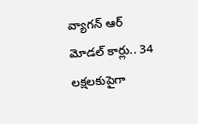వ్యాగన్ ఆర్ మోడల్ కార్లు.. 34 లక్షలకుపైగా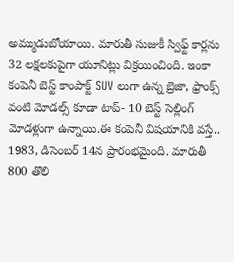అమ్ముడుబోయాయి. మారుతీ సుజుకీ స్విఫ్ట్ కార్లను 32 లక్షలకుపైగా యూనిట్లు విక్రయించింది. ఇంకా కంపెనీ బెస్ట్ కాంపాక్ట్ SUV లుగా ఉన్న బ్రెజా, ఫ్రాంక్స్ వంటి మోడల్స్ కూడా టాప్- 10 బెస్ట్ సెల్లింగ్ మోడళ్లుగా ఉన్నాయి.ఈ కంపెనీ విషయానికి వస్తే.. 1983, డిసెంబర్ 14న ప్రారంభమైంది. మారుతీ 800 తొలి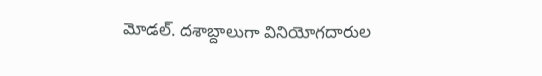మోడల్. దశాబ్దాలుగా వినియోగదారుల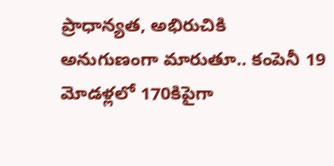ప్రాధాన్యత, అభిరుచికి అనుగుణంగా మారుతూ.. కంపెనీ 19 మోడళ్లలో 170కిపైగా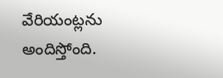వేరియంట్లను అందిస్తోంది.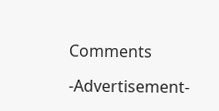Comments

-Advertisement-